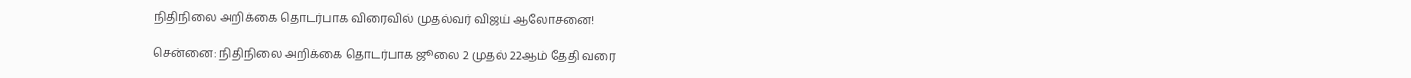நிதிநிலை அறிக்கை தொடர்பாக விரைவில் முதல்வர் விஜய் ஆலோசனை!

சென்னை: நிதிநிலை அறிக்கை தொடர்பாக ஜூலை 2 முதல் 22ஆம் தேதி வரை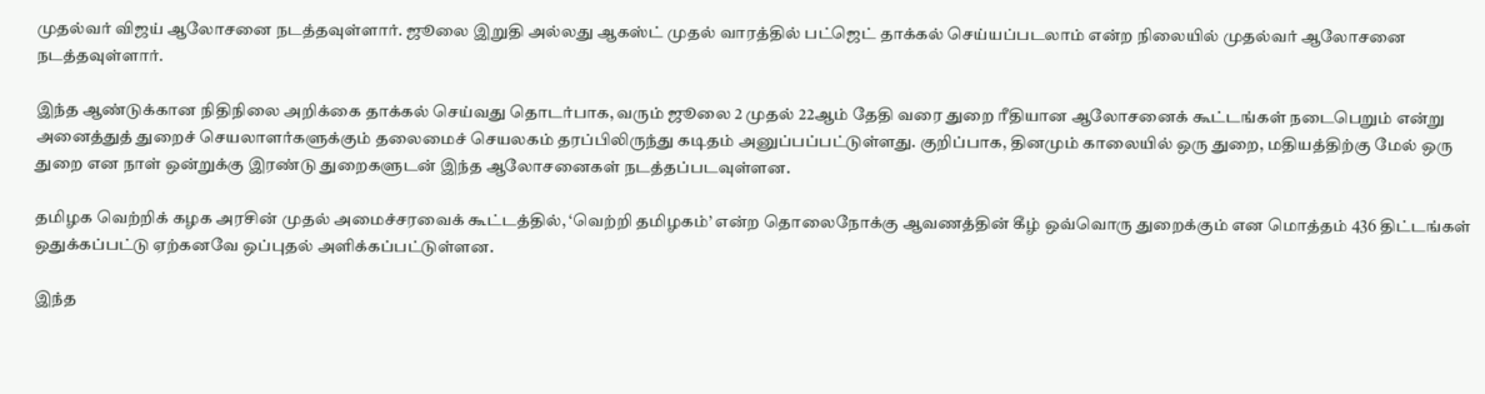முதல்வர் விஜய் ஆலோசனை நடத்தவுள்ளார். ஜூலை இறுதி அல்லது ஆகஸ்ட் முதல் வாரத்தில் பட்ஜெட் தாக்கல் செய்யப்படலாம் என்ற நிலையில் முதல்வர் ஆலோசனை நடத்தவுள்ளார்.

இந்த ஆண்டுக்கான நிதிநிலை அறிக்கை தாக்கல் செய்வது தொடர்பாக, வரும் ஜூலை 2 முதல் 22ஆம் தேதி வரை துறை ரீதியான ஆலோசனைக் கூட்டங்கள் நடைபெறும் என்று அனைத்துத் துறைச் செயலாளர்களுக்கும் தலைமைச் செயலகம் தரப்பிலிருந்து கடிதம் அனுப்பப்பட்டுள்ளது. குறிப்பாக, தினமும் காலையில் ஒரு துறை, மதியத்திற்கு மேல் ஒரு துறை என நாள் ஒன்றுக்கு இரண்டு துறைகளுடன் இந்த ஆலோசனைகள் நடத்தப்படவுள்ளன.

தமிழக வெற்றிக் கழக அரசின் முதல் அமைச்சரவைக் கூட்டத்தில், ‘வெற்றி தமிழகம்’ என்ற தொலைநோக்கு ஆவணத்தின் கீழ் ஒவ்வொரு துறைக்கும் என மொத்தம் 436 திட்டங்கள் ஒதுக்கப்பட்டு ஏற்கனவே ஒப்புதல் அளிக்கப்பட்டுள்ளன.

இந்த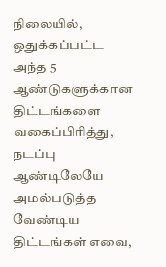நிலையில், ஒதுக்கப்பட்ட அந்த 5 ஆண்டுகளுக்கான திட்டங்களை வகைப்பிரித்து, நடப்பு ஆண்டிலேயே அமல்படுத்த வேண்டிய திட்டங்கள் எவை,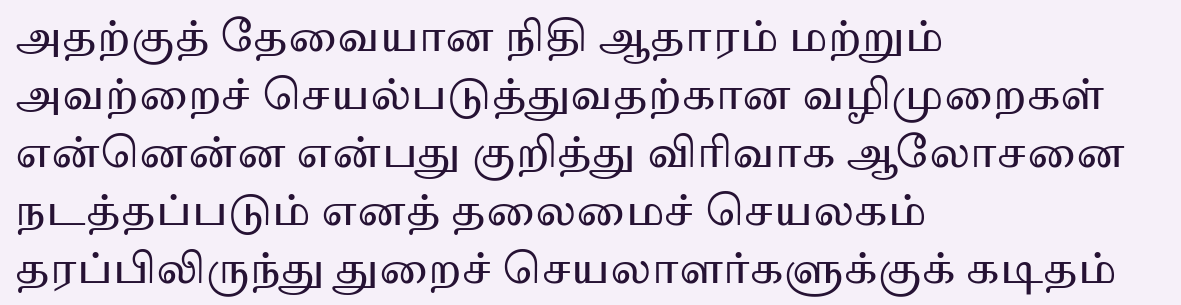அதற்குத் தேவையான நிதி ஆதாரம் மற்றும் அவற்றைச் செயல்படுத்துவதற்கான வழிமுறைகள் என்னென்ன என்பது குறித்து விரிவாக ஆலோசனை நடத்தப்படும் எனத் தலைமைச் செயலகம் தரப்பிலிருந்து துறைச் செயலாளர்களுக்குக் கடிதம்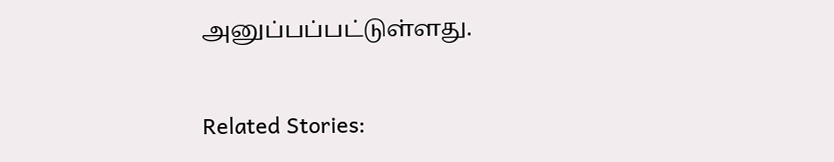அனுப்பப்பட்டுள்ளது.

Related Stories: